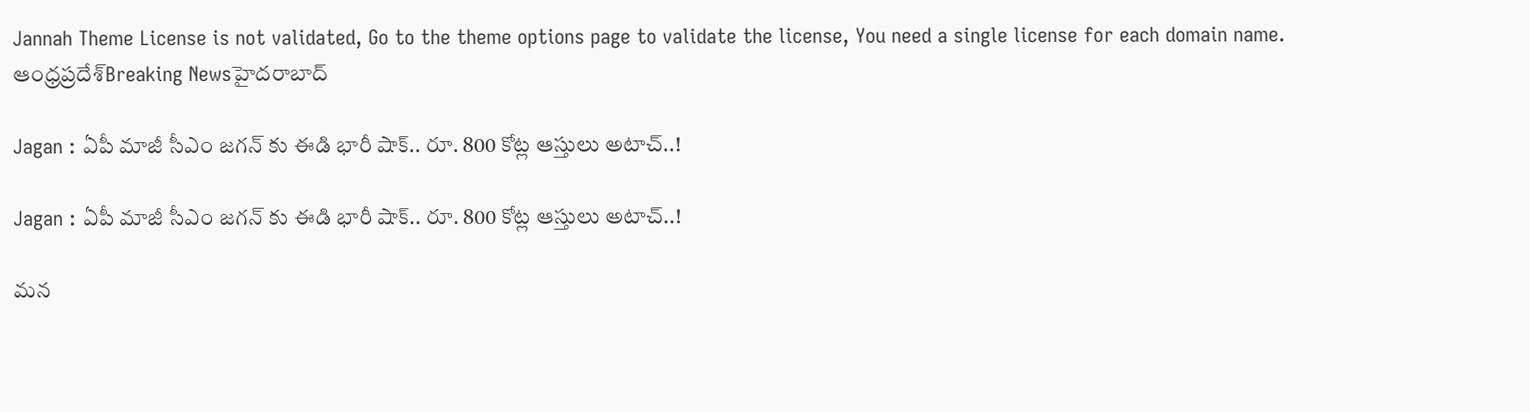Jannah Theme License is not validated, Go to the theme options page to validate the license, You need a single license for each domain name.
ఆంధ్రప్రదేశ్Breaking Newsహైదరాబాద్

Jagan : ఏపీ మాజీ సీఎం జగన్ కు ఈడి భారీ షాక్.. రూ. 800 కోట్ల ఆస్తులు అటాచ్..!

Jagan : ఏపీ మాజీ సీఎం జగన్ కు ఈడి భారీ షాక్.. రూ. 800 కోట్ల ఆస్తులు అటాచ్..!

మన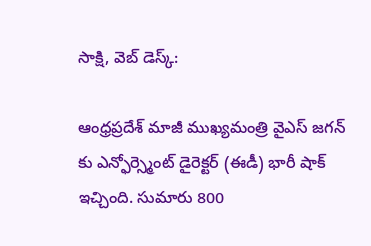సాక్షి, వెబ్ డెస్క్:

ఆంధ్రప్రదేశ్ మాజీ ముఖ్యమంత్రి వైఎస్ జగన్ కు ఎన్ఫోర్స్మెంట్ డైరెక్టర్ (ఈడీ) భారీ షాక్ ఇచ్చింది. సుమారు 800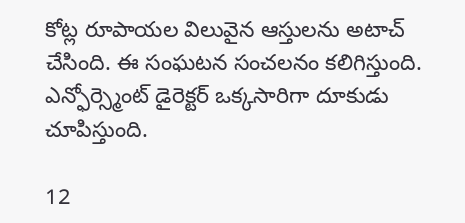కోట్ల రూపాయల విలువైన ఆస్తులను అటాచ్ చేసింది. ఈ సంఘటన సంచలనం కలిగిస్తుంది. ఎన్ఫోర్స్మెంట్ డైరెక్టర్ ఒక్కసారిగా దూకుడు చూపిస్తుంది.

12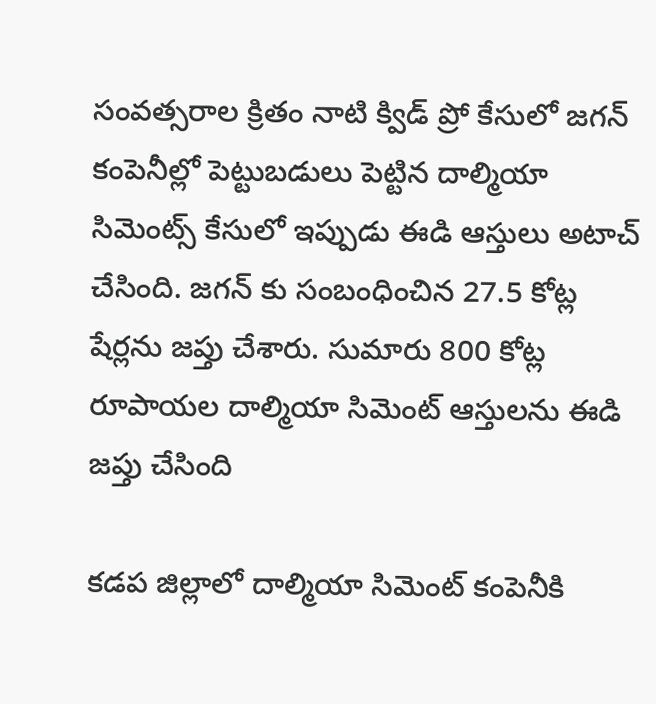సంవత్సరాల క్రితం నాటి క్విడ్ ప్రో కేసులో జగన్ కంపెనీల్లో పెట్టుబడులు పెట్టిన దాల్మియా సిమెంట్స్ కేసులో ఇప్పుడు ఈడి ఆస్తులు అటాచ్ చేసింది. జగన్ కు సంబంధించిన 27.5 కోట్ల షేర్లను జప్తు చేశారు. సుమారు 800 కోట్ల రూపాయల దాల్మియా సిమెంట్ ఆస్తులను ఈడి జప్తు చేసింది

కడప జిల్లాలో దాల్మియా సిమెంట్ కంపెనీకి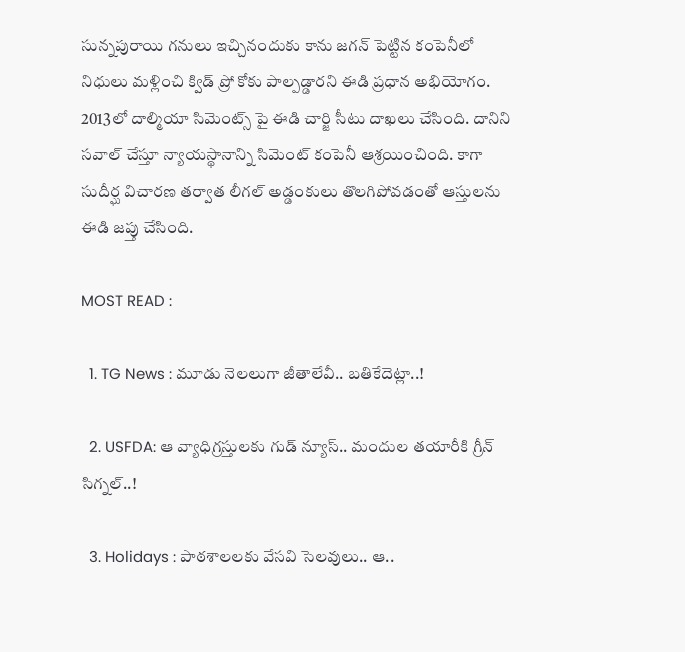సున్నపురాయి గనులు ఇచ్చినందుకు కాను జగన్ పెట్టిన కంపెనీలో నిధులు మళ్లించి క్విడ్ ప్రో కోకు పాల్పడ్డారని ఈడి ప్రధాన అభియోగం. 2013లో దాల్మియా సిమెంట్స్ పై ఈడి చార్జి సీటు దాఖలు చేసింది. దానిని సవాల్ చేస్తూ న్యాయస్థానాన్ని సిమెంట్ కంపెనీ ఆశ్రయించింది. కాగా సుదీర్ఘ విచారణ తర్వాత లీగల్ అడ్డంకులు తొలగిపోవడంతో ఆస్తులను ఈడి జప్తు చేసింది.

MOST READ :

  1. TG News : మూడు నెలలుగా జీతాలేవీ.. బతికేదెట్లా..!

  2. USFDA: ఆ వ్యాధిగ్రస్తులకు గుడ్ న్యూస్.. మందుల తయారీకి గ్రీన్ సిగ్నల్..!

  3. Holidays : పాఠశాలలకు వేసవి సెలవులు.. ఆ..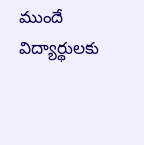ముందే విద్యార్థులకు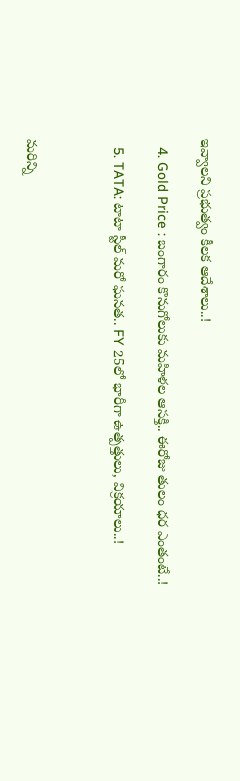ఇవ్వాలని ప్రభుత్వం కీలక ఆదేశాలు..!

  4. Gold Price : బంగారం కొనుగోలుకు మహిళల ఆసక్తి.. ఈరోజు తులం ధర ఎంతంటే..!

  5. TATA: టాటా స్టీల్ మరో ఘనత.. FY 25లో భారీగా ఉత్పత్తులు, విక్రయాలు..!



మరిన్ని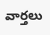వార్తలు